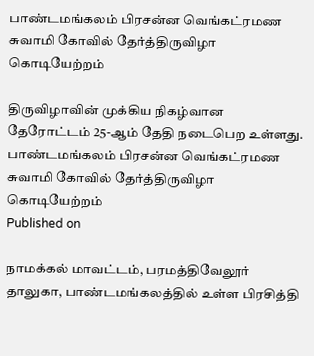பாண்டமங்கலம் பிரசன்ன வெங்கட்ரமண சுவாமி கோவில் தேர்த்திருவிழா கொடியேற்றம்

திருவிழாவின் முக்கிய நிகழ்வான தேரோட்டம் 25-ஆம் தேதி நடைபெற உள்ளது.
பாண்டமங்கலம் பிரசன்ன வெங்கட்ரமண சுவாமி கோவில் தேர்த்திருவிழா கொடியேற்றம்
Published on

நாமக்கல் மாவட்டம், பரமத்திவேலூர் தாலுகா, பாண்டமங்கலத்தில் உள்ள பிரசித்தி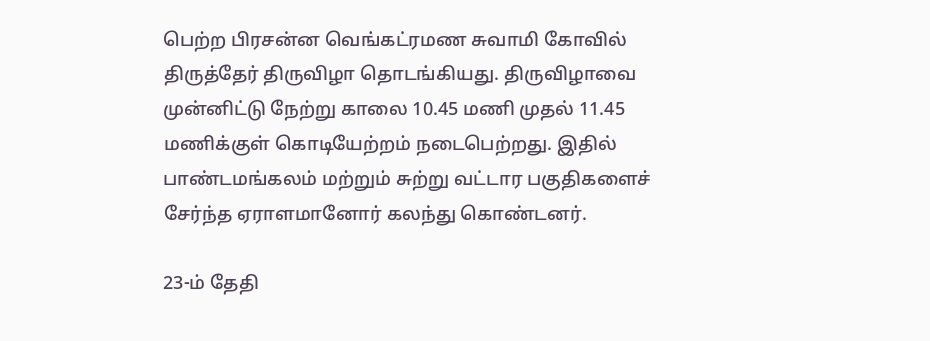பெற்ற பிரசன்ன வெங்கட்ரமண சுவாமி கோவில் திருத்தேர் திருவிழா தொடங்கியது. திருவிழாவை முன்னிட்டு நேற்று காலை 10.45 மணி முதல் 11.45 மணிக்குள் கொடியேற்றம் நடைபெற்றது. இதில் பாண்டமங்கலம் மற்றும் சுற்று வட்டார பகுதிகளைச் சேர்ந்த ஏராளமானோர் கலந்து கொண்டனர்.

23-ம் தேதி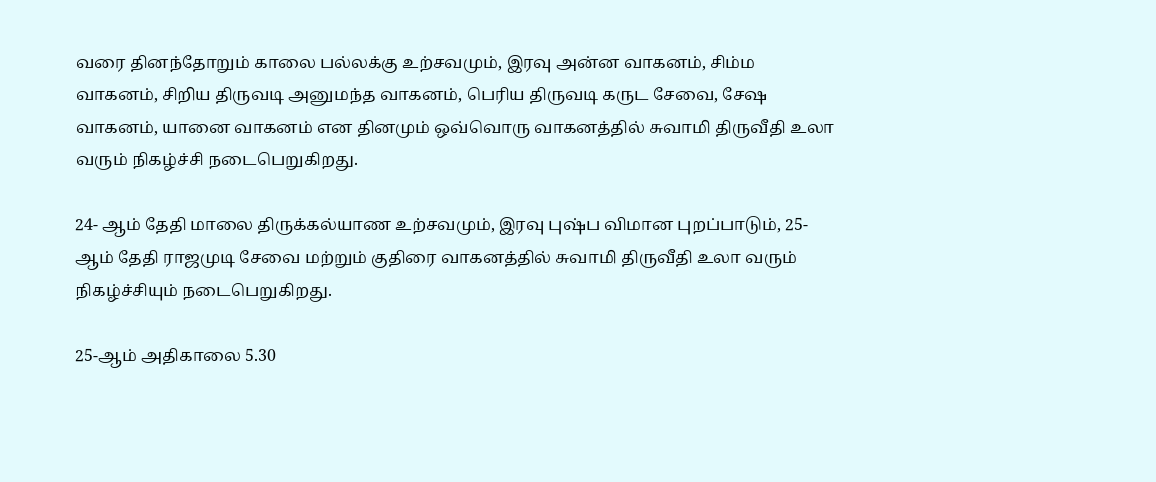வரை தினந்தோறும் காலை பல்லக்கு உற்சவமும், இரவு அன்ன வாகனம், சிம்ம வாகனம், சிறிய திருவடி அனுமந்த வாகனம், பெரிய திருவடி கருட சேவை, சேஷ வாகனம், யானை வாகனம் என தினமும் ஒவ்வொரு வாகனத்தில் சுவாமி திருவீதி உலா வரும் நிகழ்ச்சி நடைபெறுகிறது.

24- ஆம் தேதி மாலை திருக்கல்யாண உற்சவமும், இரவு புஷ்ப விமான புறப்பாடும், 25- ஆம் தேதி ராஜமுடி சேவை மற்றும் குதிரை வாகனத்தில் சுவாமி திருவீதி உலா வரும் நிகழ்ச்சியும் நடைபெறுகிறது.

25-ஆம் அதிகாலை 5.30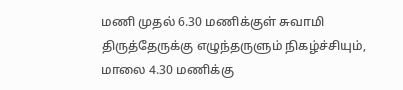மணி முதல் 6.30 மணிக்குள் சுவாமி திருத்தேருக்கு எழுந்தருளும் நிகழ்ச்சியும், மாலை 4.30 மணிக்கு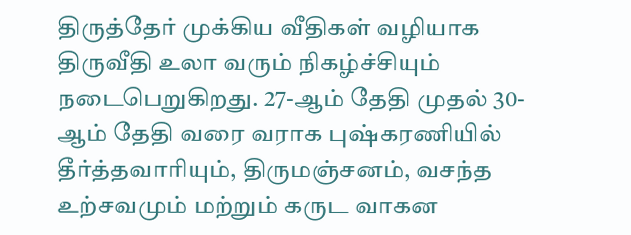திருத்தேர் முக்கிய வீதிகள் வழியாக திருவீதி உலா வரும் நிகழ்ச்சியும் நடைபெறுகிறது. 27-ஆம் தேதி முதல் 30-ஆம் தேதி வரை வராக புஷ்கரணியில் தீர்த்தவாரியும், திருமஞ்சனம், வசந்த உற்சவமும் மற்றும் கருட வாகன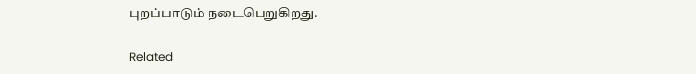புறப்பாடும் நடைபெறுகிறது.

Related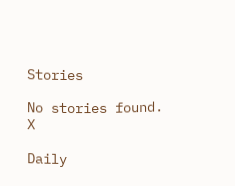Stories

No stories found.
X

Daily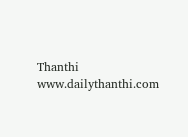Thanthi
www.dailythanthi.com